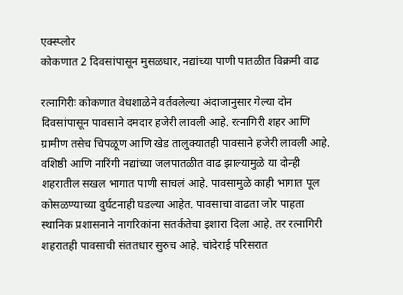एक्स्प्लोर
कोकणात 2 दिवसांपासून मुसळधार, नद्यांच्या पाणी पातळीत विक्रमी वाढ

रत्नागिरीः कोकणात वेधशाळेने वर्तवलेल्या अंदाजानुसार गेल्या दोन दिवसांपासून पावसाने दमदार हजेरी लावली आहे. रत्नागिरी शहर आणि ग्रामीण तसेच चिपळूण आणि खेड तालुक्यातही पावसाने हजेरी लावली आहे. वशिष्ठी आणि नारिंगी नद्यांच्या जलपातळीत वाढ झाल्यामुळे या दोन्ही शहरातील सखल भागात पाणी साचलं आहे. पावसामुळे काही भागात पूल कोसळण्याच्या दुर्घटनाही घडल्या आहेत. पावसाचा वाढता जोर पाहता स्थानिक प्रशासनाने नागरिकांना सतर्कतेचा इशारा दिला आहे. तर रत्नागिरी शहरातही पावसाची संततधार सुरुच आहे. चांदेराई परिसरात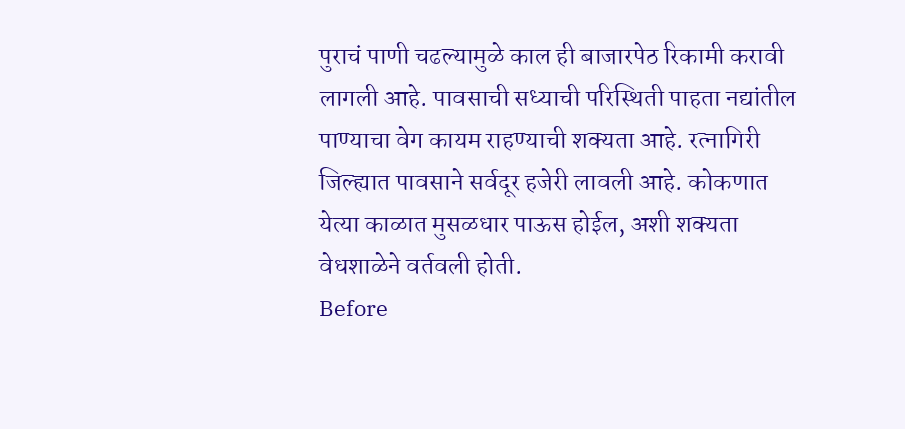पुराचं पाणी चढल्यामुळे काल ही बाजारपेठ रिकामी करावी लागली आहे. पावसाची सध्याची परिस्थिती पाहता नद्यांतील पाण्याचा वेग कायम राहण्याची शक्यता आहे. रत्नागिरी जिल्ह्यात पावसाने सर्वदूर हजेरी लावली आहे. कोकणात येत्या काळात मुसळधार पाऊस होईल, अशी शक्यता वेधशाळेने वर्तवली होती.
Before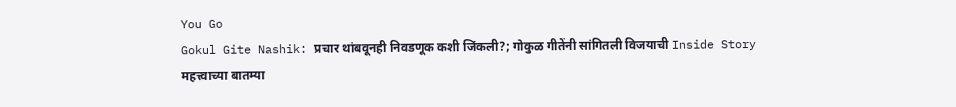You Go
Gokul Gite Nashik: प्रचार थांबवूनही निवडणूक कशी जिंकली?; गोकुळ गीतेंनी सांगितली विजयाची Inside Story
महत्त्वाच्या बातम्या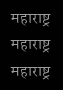महाराष्ट्र
महाराष्ट्र
महाराष्ट्र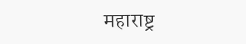महाराष्ट्र